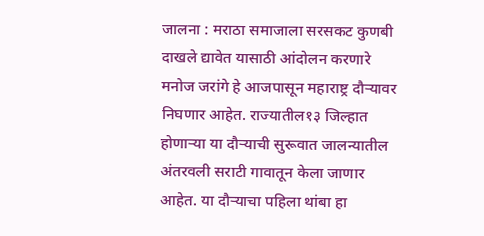जालना : मराठा समाजाला सरसकट कुणबी दाखले द्यावेत यासाठी आंदोलन करणारे मनोज जरांगे हे आजपासून महाराष्ट्र दौऱ्यावर निघणार आहेत. राज्यातील१३ जिल्हात होणाऱ्या या दौऱ्याची सुरूवात जालन्यातील अंतरवली सराटी गावातून केला जाणार आहेत. या दौऱ्याचा पहिला थांबा हा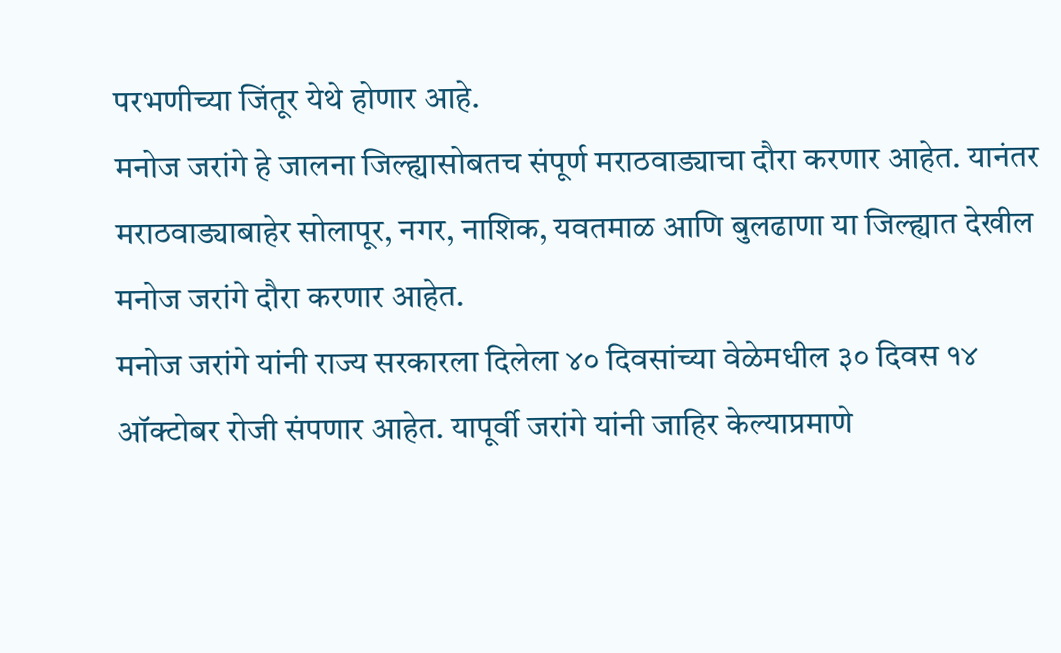परभणीच्या जिंतूर येथे होणार आहे.
मनोज जरांगे हे जालना जिल्ह्यासोबतच संपूर्ण मराठवाड्याचा दौरा करणार आहेत. यानंतर मराठवाड्याबाहेर सोलापूर, नगर, नाशिक, यवतमाळ आणि बुलढाणा या जिल्ह्यात देखील मनोज जरांगे दौरा करणार आहेत.
मनोज जरांगे यांनी राज्य सरकारला दिलेला ४० दिवसांच्या वेळेमधील ३० दिवस १४ ऑक्टोबर रोजी संपणार आहेत. यापूर्वी जरांगे यांनी जाहिर केल्याप्रमाणे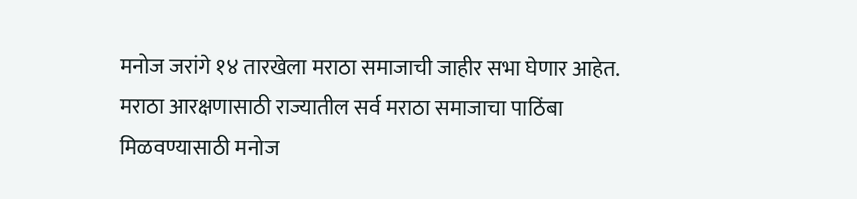मनोज जरांगे १४ तारखेला मराठा समाजाची जाहीर सभा घेणार आहेत. मराठा आरक्षणासाठी राज्यातील सर्व मराठा समाजाचा पाठिंबा मिळवण्यासाठी मनोज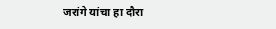जरांगे यांचा हा दौरा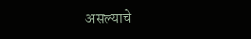असल्याचे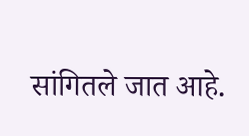सांगितले जात आहे.